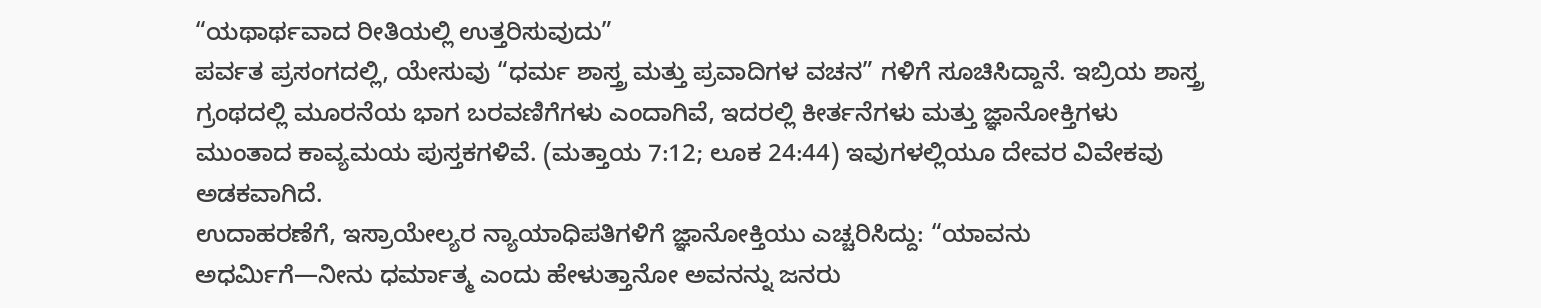“ಯಥಾರ್ಥವಾದ ರೀತಿಯಲ್ಲಿ ಉತ್ತರಿಸುವುದು”
ಪರ್ವತ ಪ್ರಸಂಗದಲ್ಲಿ, ಯೇಸುವು “ಧರ್ಮ ಶಾಸ್ತ್ರ ಮತ್ತು ಪ್ರವಾದಿಗಳ ವಚನ” ಗಳಿಗೆ ಸೂಚಿಸಿದ್ದಾನೆ. ಇಬ್ರಿಯ ಶಾಸ್ತ್ರ ಗ್ರಂಥದಲ್ಲಿ ಮೂರನೆಯ ಭಾಗ ಬರವಣಿಗೆಗಳು ಎಂದಾಗಿವೆ, ಇದರಲ್ಲಿ ಕೀರ್ತನೆಗಳು ಮತ್ತು ಜ್ಞಾನೋಕ್ತಿಗಳು ಮುಂತಾದ ಕಾವ್ಯಮಯ ಪುಸ್ತಕಗಳಿವೆ. (ಮತ್ತಾಯ 7:12; ಲೂಕ 24:44) ಇವುಗಳಲ್ಲಿಯೂ ದೇವರ ವಿವೇಕವು ಅಡಕವಾಗಿದೆ.
ಉದಾಹರಣೆಗೆ, ಇಸ್ರಾಯೇಲ್ಯರ ನ್ಯಾಯಾಧಿಪತಿಗಳಿಗೆ ಜ್ಞಾನೋಕ್ತಿಯು ಎಚ್ಚರಿಸಿದ್ದು: “ಯಾವನು ಅಧರ್ಮಿಗೆ—ನೀನು ಧರ್ಮಾತ್ಮ ಎಂದು ಹೇಳುತ್ತಾನೋ ಅವನನ್ನು ಜನರು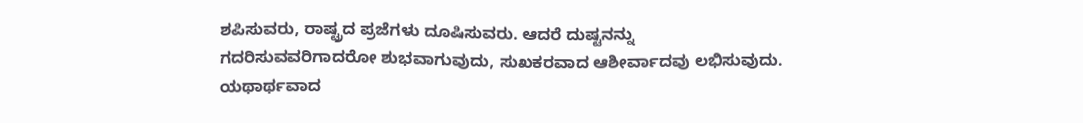ಶಪಿಸುವರು, ರಾಷ್ಟ್ರದ ಪ್ರಜೆಗಳು ದೂಷಿಸುವರು. ಆದರೆ ದುಷ್ಟನನ್ನು ಗದರಿಸುವವರಿಗಾದರೋ ಶುಭವಾಗುವುದು, ಸುಖಕರವಾದ ಆಶೀರ್ವಾದವು ಲಭಿಸುವುದು. ಯಥಾರ್ಥವಾದ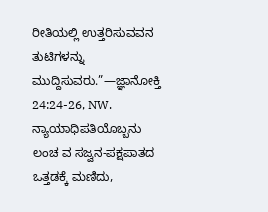ರೀತಿಯಲ್ಲಿ ಉತ್ತರಿಸುವವನ ತುಟಿಗಳನ್ನು ಮುದ್ದಿಸುವರು.”—ಜ್ಞಾನೋಕ್ತಿ 24:24-26, NW.
ನ್ಯಾಯಾಧಿಪತಿಯೊಬ್ಬನು ಲಂಚ ವ ಸಜ್ವನ-ಪಕ್ಷಪಾತದ ಒತ್ತಡಕ್ಕೆ ಮಣಿದು,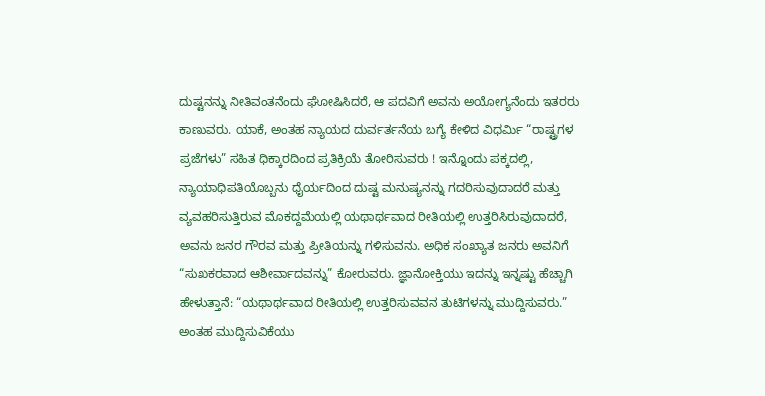ದುಷ್ಟನನ್ನು ನೀತಿವಂತನೆಂದು ಘೋಷಿಸಿದರೆ, ಆ ಪದವಿಗೆ ಅವನು ಅಯೋಗ್ಯನೆಂದು ಇತರರು ಕಾಣುವರು. ಯಾಕೆ, ಅಂತಹ ನ್ಯಾಯದ ದುರ್ವರ್ತನೆಯ ಬಗ್ಯೆ ಕೇಳಿದ ವಿಧರ್ಮಿ “ರಾಷ್ಟ್ರಗಳ ಪ್ರಜೆಗಳು” ಸಹಿತ ಧಿಕ್ಕಾರದಿಂದ ಪ್ರತಿಕ್ರಿಯೆ ತೋರಿಸುವರು ! ಇನ್ನೊಂದು ಪಕ್ಕದಲ್ಲಿ, ನ್ಯಾಯಾಧಿಪತಿಯೊಬ್ಬನು ಧೈರ್ಯದಿಂದ ದುಷ್ಟ ಮನುಷ್ಯನನ್ನು ಗದರಿಸುವುದಾದರೆ ಮತ್ತು ವ್ಯವಹರಿಸುತ್ತಿರುವ ಮೊಕದ್ದಮೆಯಲ್ಲಿ ಯಥಾರ್ಥವಾದ ರೀತಿಯಲ್ಲಿ ಉತ್ತರಿಸಿರುವುದಾದರೆ, ಅವನು ಜನರ ಗೌರವ ಮತ್ತು ಪ್ರೀತಿಯನ್ನು ಗಳಿಸುವನು. ಅಧಿಕ ಸಂಖ್ಯಾತ ಜನರು ಅವನಿಗೆ “ಸುಖಕರವಾದ ಆಶೀರ್ವಾದವನ್ನು” ಕೋರುವರು. ಜ್ಞಾನೋಕ್ತಿಯು ಇದನ್ನು ಇನ್ನಷ್ಟು ಹೆಚ್ಚಾಗಿ ಹೇಳುತ್ತಾನೆ: “ಯಥಾರ್ಥವಾದ ರೀತಿಯಲ್ಲಿ ಉತ್ತರಿಸುವವನ ತುಟಿಗಳನ್ನು ಮುದ್ದಿಸುವರು.”
ಅಂತಹ ಮುದ್ದಿಸುವಿಕೆಯು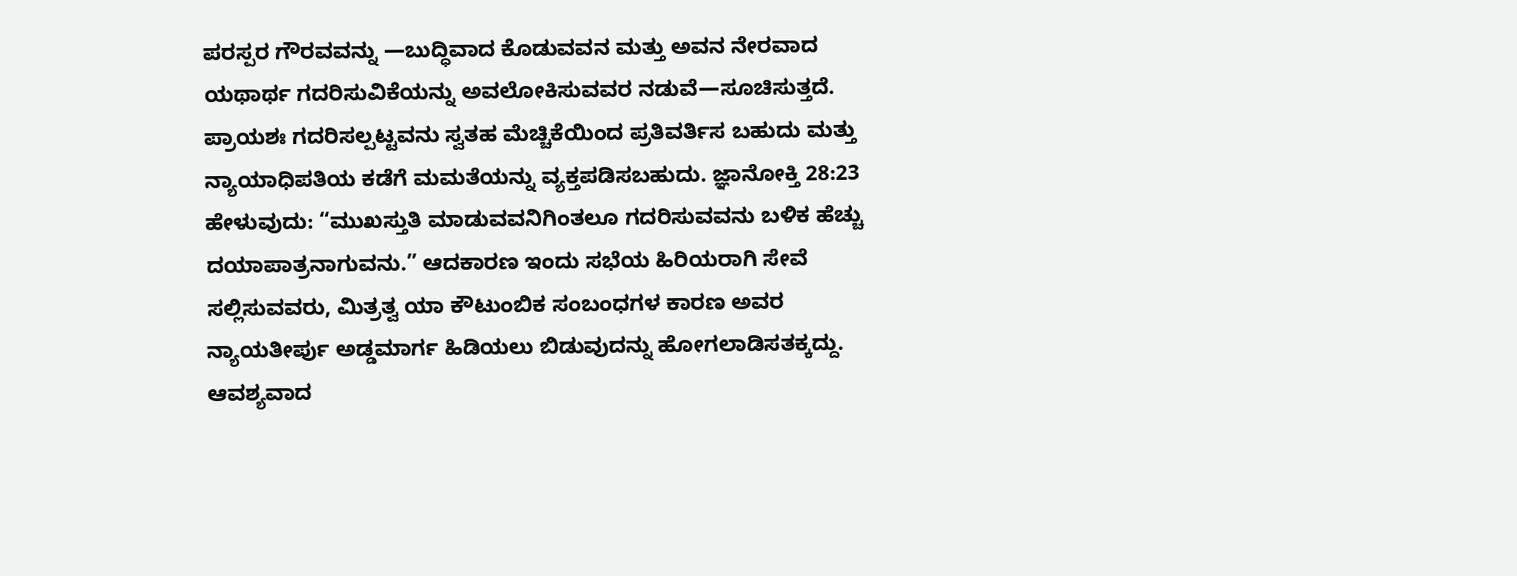ಪರಸ್ಪರ ಗೌರವವನ್ನು —ಬುದ್ಧಿವಾದ ಕೊಡುವವನ ಮತ್ತು ಅವನ ನೇರವಾದ ಯಥಾರ್ಥ ಗದರಿಸುವಿಕೆಯನ್ನು ಅವಲೋಕಿಸುವವರ ನಡುವೆ—ಸೂಚಿಸುತ್ತದೆ. ಪ್ರಾಯಶಃ ಗದರಿಸಲ್ಪಟ್ಟವನು ಸ್ವತಹ ಮೆಚ್ಚಿಕೆಯಿಂದ ಪ್ರತಿವರ್ತಿಸ ಬಹುದು ಮತ್ತು ನ್ಯಾಯಾಧಿಪತಿಯ ಕಡೆಗೆ ಮಮತೆಯನ್ನು ವ್ಯಕ್ತಪಡಿಸಬಹುದು. ಜ್ಞಾನೋಕ್ತಿ 28:23 ಹೇಳುವುದು: “ಮುಖಸ್ತುತಿ ಮಾಡುವವನಿಗಿಂತಲೂ ಗದರಿಸುವವನು ಬಳಿಕ ಹೆಚ್ಚು ದಯಾಪಾತ್ರನಾಗುವನು.” ಆದಕಾರಣ ಇಂದು ಸಭೆಯ ಹಿರಿಯರಾಗಿ ಸೇವೆ ಸಲ್ಲಿಸುವವರು, ಮಿತ್ರತ್ವ ಯಾ ಕೌಟುಂಬಿಕ ಸಂಬಂಧಗಳ ಕಾರಣ ಅವರ ನ್ಯಾಯತೀರ್ಪು ಅಡ್ಡಮಾರ್ಗ ಹಿಡಿಯಲು ಬಿಡುವುದನ್ನು ಹೋಗಲಾಡಿಸತಕ್ಕದ್ದು. ಆವಶ್ಯವಾದ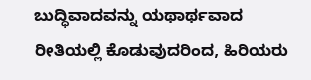ಬುದ್ಧಿವಾದವನ್ನು ಯಥಾರ್ಥವಾದ ರೀತಿಯಲ್ಲಿ ಕೊಡುವುದರಿಂದ, ಹಿರಿಯರು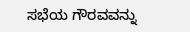ಸಭೆಯ ಗೌರವವನ್ನು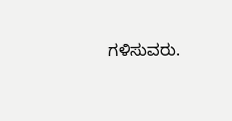ಗಳಿಸುವರು.